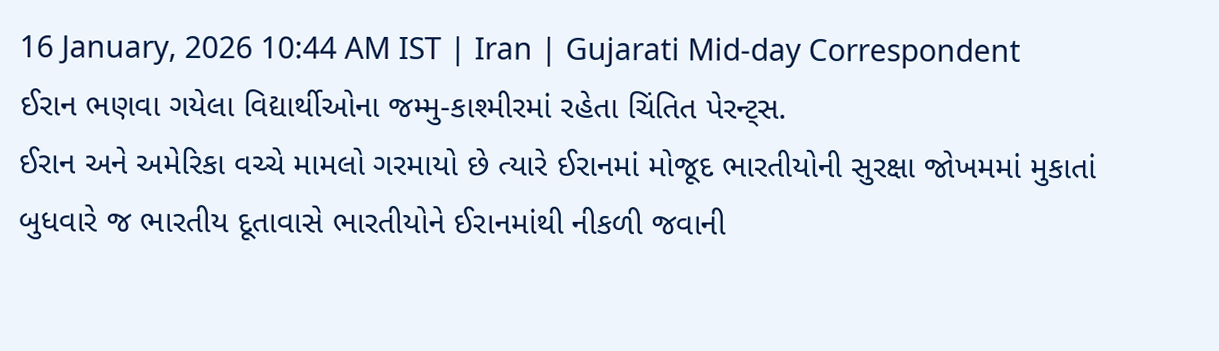16 January, 2026 10:44 AM IST | Iran | Gujarati Mid-day Correspondent
ઈરાન ભણવા ગયેલા વિદ્યાર્થીઓના જમ્મુ-કાશ્મીરમાં રહેતા ચિંતિત પેરન્ટ્સ.
ઈરાન અને અમેરિકા વચ્ચે મામલો ગરમાયો છે ત્યારે ઈરાનમાં મોજૂદ ભારતીયોની સુરક્ષા જોખમમાં મુકાતાં બુધવારે જ ભારતીય દૂતાવાસે ભારતીયોને ઈરાનમાંથી નીકળી જવાની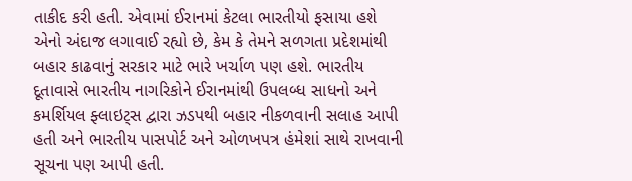તાકીદ કરી હતી. એવામાં ઈરાનમાં કેટલા ભારતીયો ફસાયા હશે એનો અંદાજ લગાવાઈ રહ્યો છે, કેમ કે તેમને સળગતા પ્રદેશમાંથી બહાર કાઢવાનું સરકાર માટે ભારે ખર્ચાળ પણ હશે. ભારતીય દૂતાવાસે ભારતીય નાગરિકોને ઈરાનમાંથી ઉપલબ્ધ સાધનો અને કમર્શિયલ ફ્લાઇટ્સ દ્વારા ઝડપથી બહાર નીકળવાની સલાહ આપી હતી અને ભારતીય પાસપોર્ટ અને ઓળખપત્ર હંમેશાં સાથે રાખવાની સૂચના પણ આપી હતી.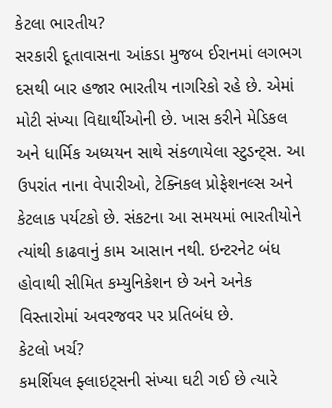કેટલા ભારતીય?
સરકારી દૂતાવાસના આંકડા મુજબ ઈરાનમાં લગભગ દસથી બાર હજાર ભારતીય નાગરિકો રહે છે. એમાં મોટી સંખ્યા વિદ્યાર્થીઓની છે. ખાસ કરીને મેડિકલ અને ધાર્મિક અધ્યયન સાથે સંકળાયેલા સ્ટુડન્ટ્સ. આ ઉપરાંત નાના વેપારીઓ, ટેક્નિકલ પ્રોફેશનલ્સ અને કેટલાક પર્યટકો છે. સંકટના આ સમયમાં ભારતીયોને ત્યાંથી કાઢવાનું કામ આસાન નથી. ઇન્ટરનેટ બંધ હોવાથી સીમિત કમ્યુનિકેશન છે અને અનેક વિસ્તારોમાં અવરજવર પર પ્રતિબંધ છે.
કેટલો ખર્ચ?
કમર્શિયલ ફ્લાઇટ્સની સંખ્યા ઘટી ગઈ છે ત્યારે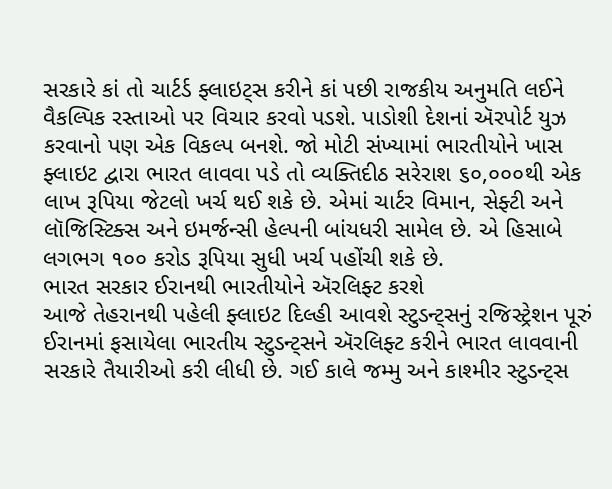સરકારે કાં તો ચાર્ટર્ડ ફ્લાઇટ્સ કરીને કાં પછી રાજકીય અનુમતિ લઈને વૈકલ્પિક રસ્તાઓ પર વિચાર કરવો પડશે. પાડોશી દેશનાં ઍરપોર્ટ યુઝ કરવાનો પણ એક વિકલ્પ બનશે. જો મોટી સંખ્યામાં ભારતીયોને ખાસ ફ્લાઇટ દ્વારા ભારત લાવવા પડે તો વ્યક્તિદીઠ સરેરાશ ૬૦,૦૦૦થી એક લાખ રૂપિયા જેટલો ખર્ચ થઈ શકે છે. એમાં ચાર્ટર વિમાન, સેફ્ટી અને લૉજિસ્ટિક્સ અને ઇમર્જન્સી હેલ્પની બાંયધરી સામેલ છે. એ હિસાબે લગભગ ૧૦૦ કરોડ રૂપિયા સુધી ખર્ચ પહોંચી શકે છે.
ભારત સરકાર ઈરાનથી ભારતીયોને ઍરલિફ્ટ કરશે
આજે તેહરાનથી પહેલી ફ્લાઇટ દિલ્હી આવશે સ્ટુડન્ટ્સનું રજિસ્ટ્રેશન પૂરું ઈરાનમાં ફસાયેલા ભારતીય સ્ટુડન્ટ્સને ઍરલિફ્ટ કરીને ભારત લાવવાની સરકારે તૈયારીઓ કરી લીધી છે. ગઈ કાલે જમ્મુ અને કાશ્મીર સ્ટુડન્ટ્સ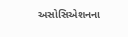અસોસિએશનના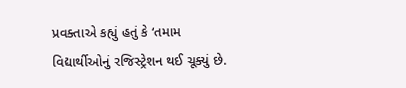પ્રવક્તાએ કહ્યું હતું કે ‘તમામ વિદ્યાર્થીઓનું રજિસ્ટ્રેશન થઈ ચૂક્યું છે.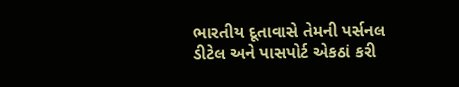ભારતીય દૂતાવાસે તેમની પર્સનલ ડીટેલ અને પાસપોર્ટ એકઠાં કરી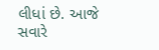લીધાં છે. આજે સવારે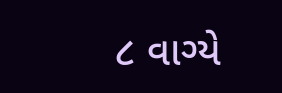૮ વાગ્યે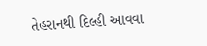તેહરાનથી દિલ્હી આવવા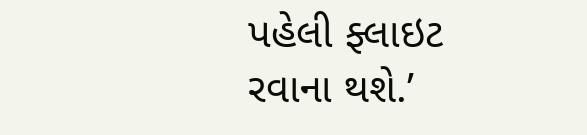પહેલી ફ્લાઇટ રવાના થશે.’